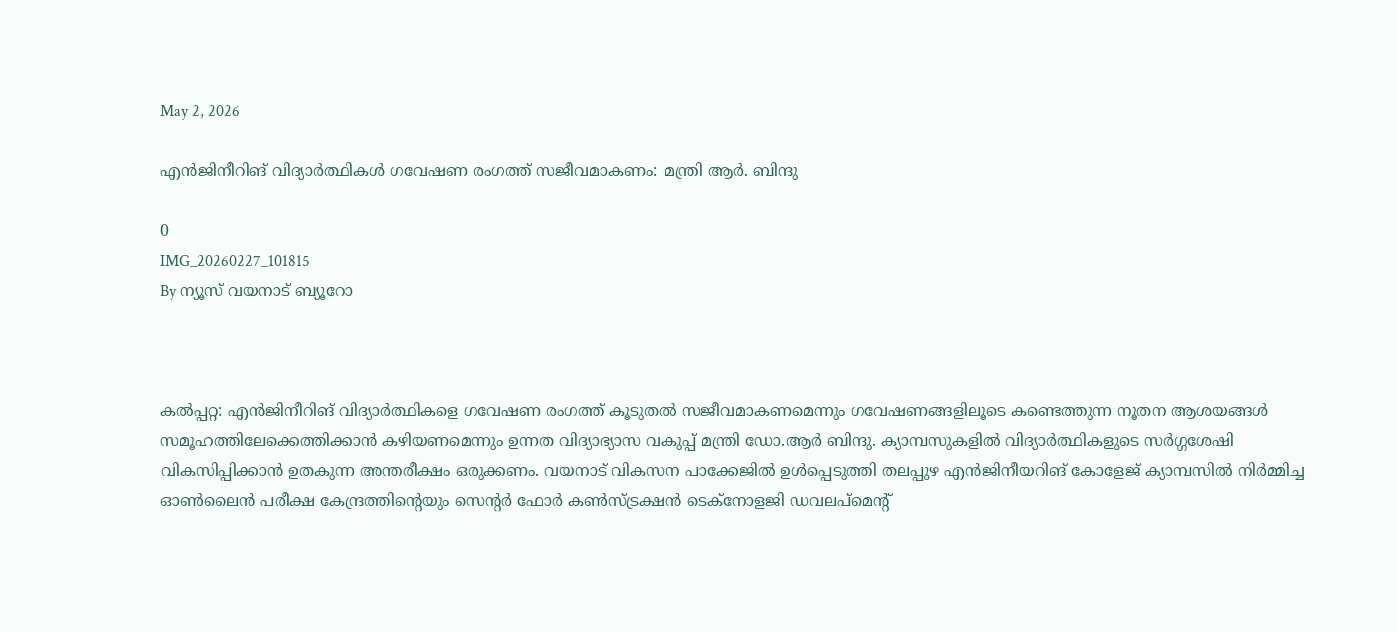May 2, 2026

എന്‍ജിനീറിങ് വിദ്യാര്‍ത്ഥികള്‍ ഗവേഷണ രംഗത്ത് സജീവമാകണം: മന്ത്രി ആര്‍. ബിന്ദു

0
IMG_20260227_101815
By ന്യൂസ് വയനാട് ബ്യൂറോ



കൽപ്പറ്റ: എന്‍ജിനീറിങ് വിദ്യാര്‍ത്ഥികളെ ഗവേഷണ രംഗത്ത് കൂടുതല്‍ സജീവമാകണമെന്നും ഗവേഷണങ്ങളിലൂടെ കണ്ടെത്തുന്ന നൂതന ആശയങ്ങള്‍ സമൂഹത്തിലേക്കെത്തിക്കാന്‍ കഴിയണമെന്നും ഉന്നത വിദ്യാഭ്യാസ വകുപ്പ് മന്ത്രി ഡോ.ആര്‍ ബിന്ദു. ക്യാമ്പസുകളില്‍ വിദ്യാര്‍ത്ഥികളുടെ സര്‍ഗ്ഗശേഷി വികസിപ്പിക്കാന്‍ ഉതകുന്ന അന്തരീക്ഷം ഒരുക്കണം. വയനാട് വികസന പാക്കേജില്‍ ഉള്‍പ്പെടുത്തി തലപ്പുഴ എന്‍ജിനീയറിങ് കോളേജ് ക്യാമ്പസില്‍ നിര്‍മ്മിച്ച ഓണ്‍ലൈന്‍ പരീക്ഷ കേന്ദ്രത്തിന്റെയും സെന്റര്‍ ഫോര്‍ കണ്‍സ്ട്രക്ഷന്‍ ടെക്‌നോളജി ഡവലപ്‌മെന്റ്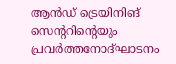ആന്‍ഡ് ട്രെയിനിങ് സെന്ററിന്റെയും പ്രവര്‍ത്തനോദ്ഘാടനം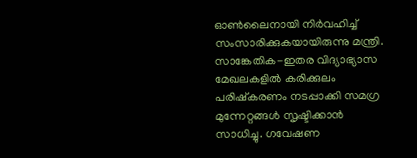ഓണ്‍ലൈനായി നിര്‍വഹിച്ച് സംസാരിക്കുകയായിരുന്നു മന്ത്രി. സാങ്കേതിക-ഇതര വിദ്യാഭ്യാസ മേഖലകളില്‍ കരിക്കുലം പരിഷ്‌കരണം നടപ്പാക്കി സമഗ്ര മുന്നേറ്റങ്ങള്‍ സൃഷ്ടിക്കാന്‍ സാധിച്ചു. ഗവേഷണ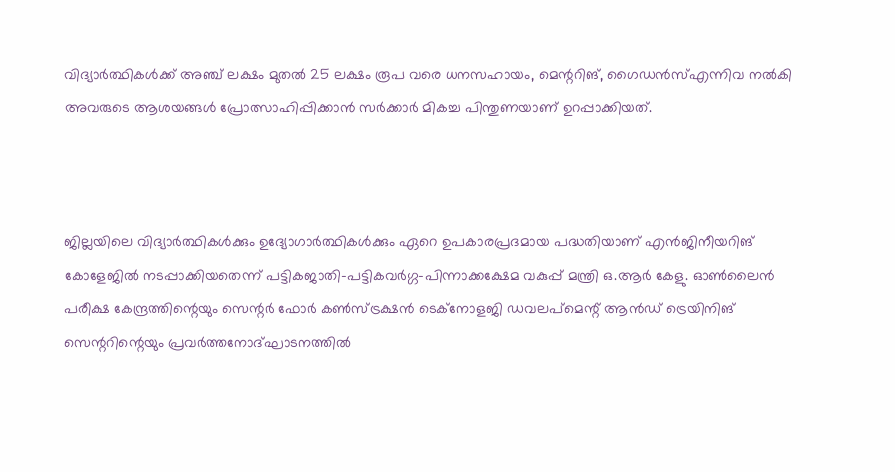വിദ്യാര്‍ത്ഥികള്‍ക്ക് അഞ്ച് ലക്ഷം മുതല്‍ 25 ലക്ഷം രൂപ വരെ ധനസഹായം, മെന്ററിങ്, ഗൈഡന്‍സ്എന്നിവ നല്‍കി അവരുടെ ആശയങ്ങള്‍ പ്രോത്സാഹിപ്പിക്കാന്‍ സര്‍ക്കാര്‍ മികച്ച പിന്തുണയാണ് ഉറപ്പാക്കിയത്.



ജില്ലയിലെ വിദ്യാര്‍ത്ഥികള്‍ക്കും ഉദ്യോഗാര്‍ത്ഥികള്‍ക്കും ഏറെ ഉപകാരപ്രദമായ പദ്ധതിയാണ് എന്‍ജിനീയറിങ് കോളേജില്‍ നടപ്പാക്കിയതെന്ന് പട്ടികജാതി-പട്ടികവര്‍ഗ്ഗ-പിന്നാക്കക്ഷേമ വകുപ്പ് മന്ത്രി ഒ.ആര്‍ കേളു. ഓണ്‍ലൈന്‍ പരീക്ഷ കേന്ദ്രത്തിന്റെയും സെന്റര്‍ ഫോര്‍ കണ്‍സ്ട്രക്ഷന്‍ ടെക്‌നോളജി ഡവലപ്‌മെന്റ് ആന്‍ഡ് ട്രെയിനിങ് സെന്ററിന്റെയും പ്രവര്‍ത്തനോദ്ഘാടനത്തില്‍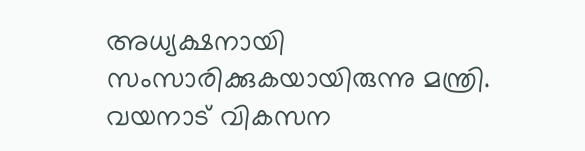അധ്യക്ഷനായി സംസാരിക്കുകയായിരുന്നു മന്ത്രി. വയനാട് വികസന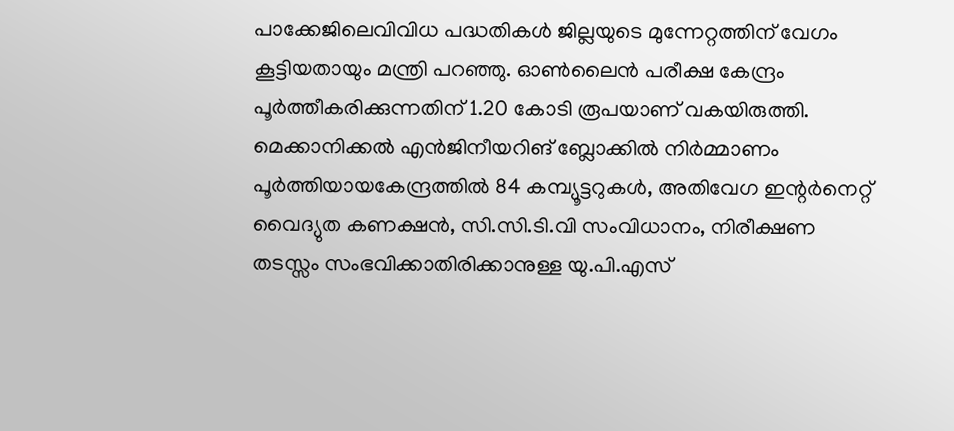പാക്കേജിലെവിവിധ പദ്ധതികള്‍ ജില്ലയുടെ മുന്നേറ്റത്തിന് വേഗം കൂട്ടിയതായും മന്ത്രി പറഞ്ഞു. ഓണ്‍ലൈന്‍ പരീക്ഷ കേന്ദ്രം പൂര്‍ത്തീകരിക്കുന്നതിന് 1.20 കോടി രൂപയാണ് വകയിരുത്തി. മെക്കാനിക്കല്‍ എന്‍ജിനീയറിങ് ബ്ലോക്കില്‍ നിര്‍മ്മാണം പൂര്‍ത്തിയായകേന്ദ്രത്തില്‍ 84 കമ്പ്യൂട്ടറുകള്‍, അതിവേഗ ഇന്റര്‍നെറ്റ് വൈദ്യുത കണക്ഷന്‍, സി.സി.ടി.വി സംവിധാനം, നിരീക്ഷണ തടസ്സം സംഭവിക്കാതിരിക്കാനുള്ള യു.പി.എസ്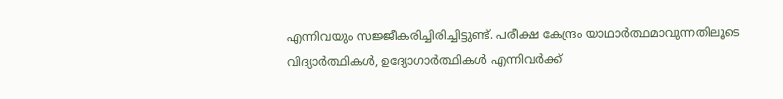എന്നിവയും സജ്ജീകരിച്ചിരിച്ചിട്ടുണ്ട്. പരീക്ഷ കേന്ദ്രം യാഥാര്‍ത്ഥമാവുന്നതിലൂടെ വിദ്യാര്‍ത്ഥികള്‍, ഉദ്യോഗാര്‍ത്ഥികള്‍ എന്നിവര്‍ക്ക്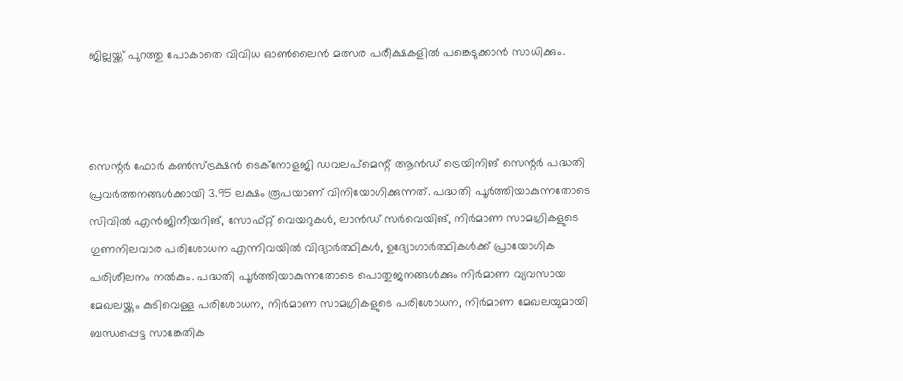ജില്ലയ്ക്ക് പുറത്തു പോകാതെ വിവിധ ഓണ്‍ലൈന്‍ മത്സര പരീക്ഷകളില്‍ പങ്കെടുക്കാന്‍ സാധിക്കും.



സെന്റര്‍ ഫോര്‍ കണ്‍സ്ട്രക്ഷന്‍ ടെക്‌നോളജി ഡവലപ്‌മെന്റ് ആന്‍ഡ് ട്രെയിനിങ് സെന്റര്‍ പദ്ധതി പ്രവര്‍ത്തനങ്ങള്‍ക്കായി 3.95 ലക്ഷം രൂപയാണ് വിനിയോഗിക്കുന്നത്. പദ്ധതി പൂര്‍ത്തിയാകുന്നതോടെ സിവില്‍ എന്‍ജിനീയറിങ്, സോഫ്റ്റ് വെയറുകള്‍, ലാന്‍ഡ് സര്‍വെയിങ്, നിര്‍മാണ സാമഗ്രികളുടെ ഗുണനിലവാര പരിശോധന എന്നിവയില്‍ വിദ്യാര്‍ത്ഥികള്‍, ഉദ്യോഗാര്‍ത്ഥികള്‍ക്ക് പ്രായോഗിക പരിശീലനം നല്‍കും. പദ്ധതി പൂര്‍ത്തിയാകുന്നതോടെ പൊതുജനങ്ങള്‍ക്കും നിര്‍മാണ വ്യവസായ മേഖലയ്ക്കും കുടിവെള്ള പരിശോധന, നിര്‍മാണ സാമഗ്രികളുടെ പരിശോധന, നിര്‍മാണ മേഖലയുമായി ബന്ധപ്പെട്ട സാങ്കേതിക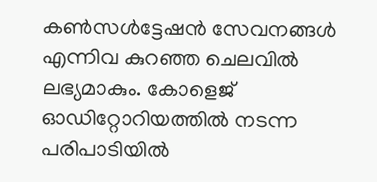കണ്‍സള്‍ട്ടേഷന്‍ സേവനങ്ങള്‍ എന്നിവ കുറഞ്ഞ ചെലവില്‍ ലഭ്യമാകും. കോളെജ് ഓഡിറ്റോറിയത്തില്‍ നടന്ന പരിപാടിയില്‍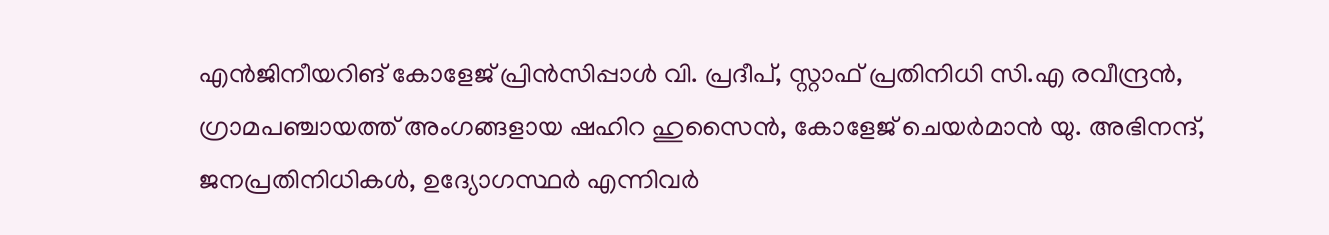എന്‍ജിനീയറിങ് കോളേജ് പ്രിന്‍സിപ്പാള്‍ വി. പ്രദീപ്, സ്റ്റാഫ് പ്രതിനിധി സി.എ രവീന്ദ്രന്‍, ഗ്രാമപഞ്ചായത്ത് അംഗങ്ങളായ ഷഹിറ ഹുസൈന്‍, കോളേജ് ചെയര്‍മാന്‍ യു. അഭിനന്ദ്, ജനപ്രതിനിധികള്‍, ഉദ്യോഗസ്ഥര്‍ എന്നിവര്‍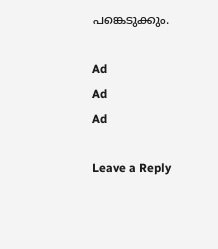പങ്കെടുക്കും.

Ad
Ad
Ad

Leave a Reply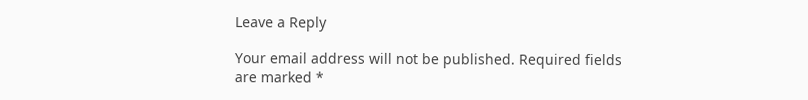Leave a Reply

Your email address will not be published. Required fields are marked *